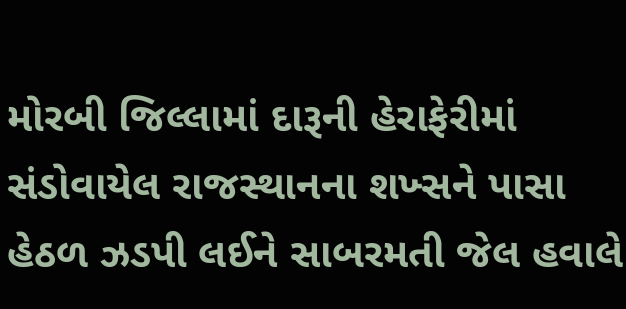મોરબી જિલ્લામાં દારૂની હેરાફેરીમાં સંડોવાયેલ રાજસ્થાનના શખ્સને પાસા હેઠળ ઝડપી લઈને સાબરમતી જેલ હવાલે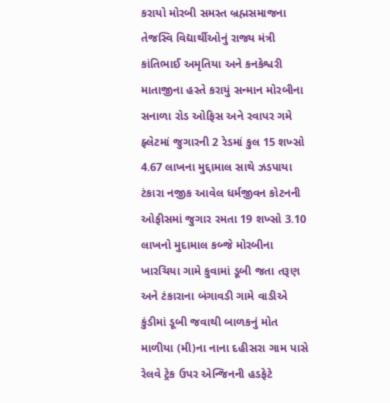કરાયો મોરબી સમસ્ત બ્રહ્મસમાજના તેજસ્વિ વિદ્યાર્થીઓનું રાજ્ય મંત્રી કાંતિભાઈ અમૃતિયા અને કનકેશ્વરી માતાજીના હસ્તે કરાયું સન્માન મોરબીના સનાળા રોડ ઓફિસ અને રવાપર ગમે ફ્લેટમાં જુગારની 2 રેડમાં કુલ 15 શખ્સો 4.67 લાખના મુદ્દામાલ સાથે ઝડપાયા ટંકારા નજીક આવેલ ધર્મજીવન કોટનની ઓફીસમાં જુગાર રમતા 19 શખ્સો 3.10 લાખનો મુદામાલ કબ્જે મોરબીના ખારચિયા ગામે કુવામાં ડૂબી જતા તરૂણ અને ટંકારાના બંગાવડી ગામે વાડીએ કુંડીમાં ડૂબી જવાથી બાળકનું મોત માળીયા (મી)ના નાના દહીસરા ગામ પાસે રેલવે ટ્રેક ઉપર એન્જિનની હડફેટે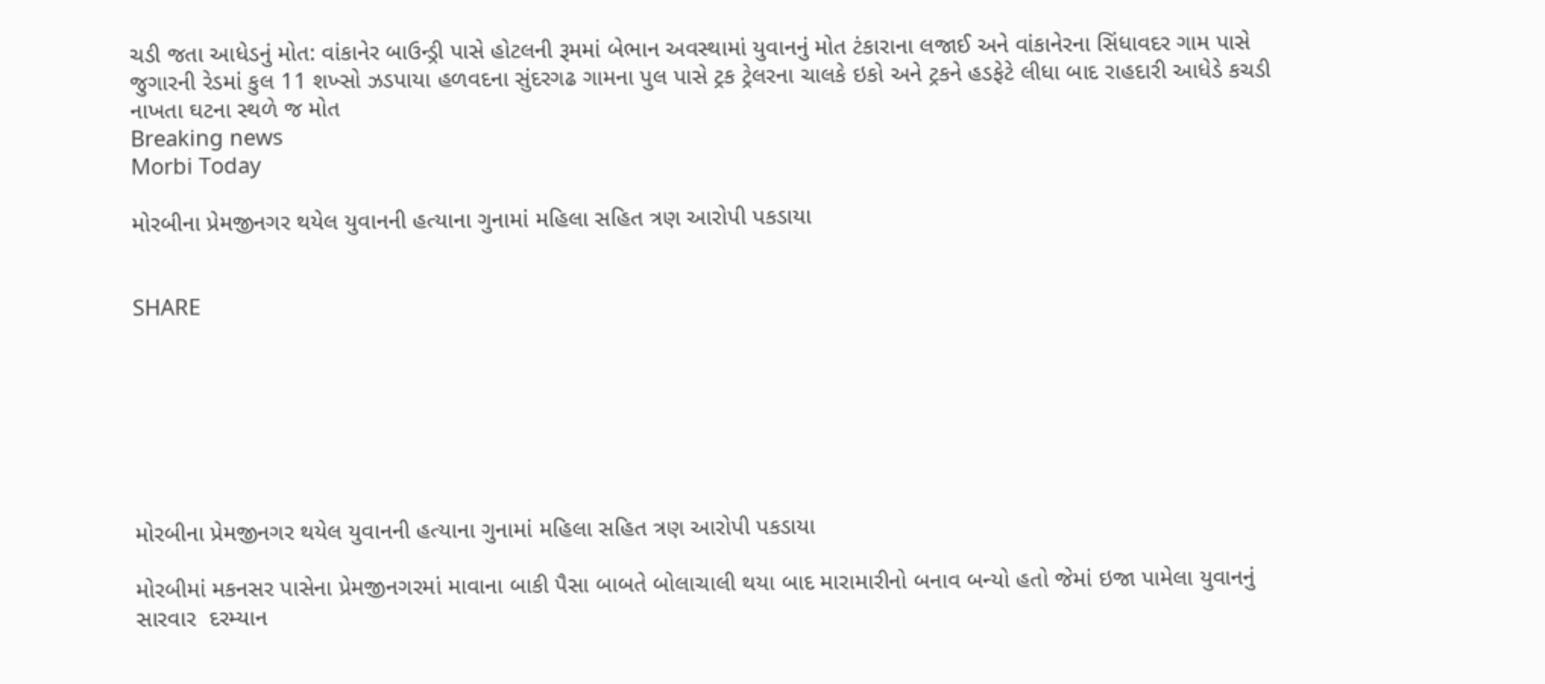ચડી જતા આધેડનું મોત: વાંકાનેર બાઉન્ડ્રી પાસે હોટલની રૂમમાં બેભાન અવસ્થામાં યુવાનનું મોત ટંકારાના લજાઈ અને વાંકાનેરના સિંધાવદર ગામ પાસે જુગારની રેડમાં કુલ 11 શખ્સો ઝડપાયા હળવદના સુંદરગઢ ગામના પુલ પાસે ટ્રક ટ્રેલરના ચાલકે ઇકો અને ટ્રકને હડફેટે લીધા બાદ રાહદારી આધેડે કચડી નાખતા ઘટના સ્થળે જ મોત
Breaking news
Morbi Today

મોરબીના પ્રેમજીનગર થયેલ યુવાનની હત્યાના ગુનામાં મહિલા સહિત ત્રણ આરોપી પકડાયા


SHARE







મોરબીના પ્રેમજીનગર થયેલ યુવાનની હત્યાના ગુનામાં મહિલા સહિત ત્રણ આરોપી પકડાયા

મોરબીમાં મકનસર પાસેના પ્રેમજીનગરમાં માવાના બાકી પૈસા બાબતે બોલાચાલી થયા બાદ મારામારીનો બનાવ બન્યો હતો જેમાં ઇજા પામેલા યુવાનનું સારવાર  દરમ્યાન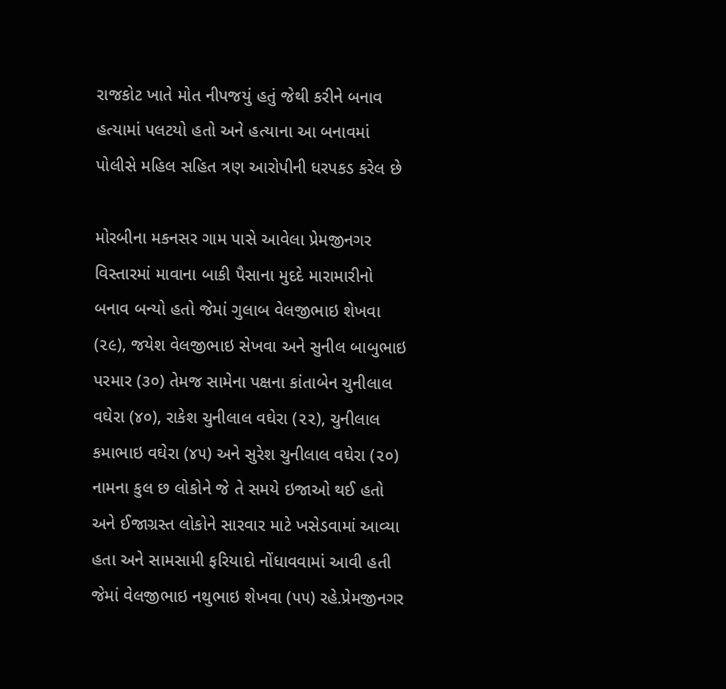રાજકોટ ખાતે મોત નીપજયું હતું જેથી કરીને બનાવ હત્યામાં પલટયો હતો અને હત્યાના આ બનાવમાં પોલીસે મહિલ સહિત ત્રણ આરોપીની ધરપકડ કરેલ છે

મોરબીના મકનસર ગામ પાસે આવેલા પ્રેમજીનગર વિસ્તારમાં માવાના બાકી પૈસાના મુદદે મારામારીનો બનાવ બન્યો હતો જેમાં ગુલાબ વેલજીભાઇ શેખવા (૨૯), જયેશ વેલજીભાઇ સેખવા અને સુનીલ બાબુભાઇ પરમાર (૩૦) તેમજ સામેના પક્ષના કાંતાબેન ચુનીલાલ વઘેરા (૪૦), રાકેશ ચુનીલાલ વઘેરા (૨૨), ચુનીલાલ કમાભાઇ વઘેરા (૪૫) અને સુરેશ ચુનીલાલ વઘેરા (૨૦) નામના કુલ છ લોકોને જે તે સમયે ઇજાઓ થઈ હતો અને ઈજાગ્રસ્ત લોકોને સારવાર માટે ખસેડવામાં આવ્યા હતા અને સામસામી ફરિયાદો નોંધાવવામાં આવી હતી જેમાં વેલજીભાઇ નથુભાઇ શેખવા (૫૫) રહે.પ્રેમજીનગર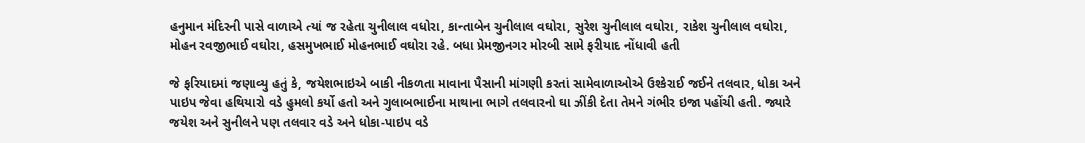હનુમાન મંદિરની પાસે વાળાએ ત્યાં જ રહેતા ચુનીલાલ વધોરા, કાન્તાબેન ચુનીલાલ વઘોરા, સુરેશ ચુનીલાલ વઘોરા, રાકેશ ચુનીલાલ વઘોરા, મોહન રવજીભાઈ વઘોરા, હસમુખભાઈ મોહનભાઈ વઘોરા રહે. બધા પ્રેમજીનગર મોરબી સામે ફરીયાદ નોંધાવી હતી

જે ફરિયાદમાં જણાવ્યુ હતું કે, જયેશભાઇએ બાકી નીકળતા માવાના પૈસાની માંગણી કરતાં સામેવાળાઓએ ઉશ્કેરાઈ જઈને તલવાર, ધોકા અને પાઇપ જેવા હથિયારો વડે હુમલો કર્યો હતો અને ગુલાબભાઈના માથાના ભાગે તલવારનો ઘા ઝીંકી દેતા તેમને ગંભીર ઇજા પહોંચી હતી. જ્યારે જયેશ અને સુનીલને પણ તલવાર વડે અને ધોકા-પાઇપ વડે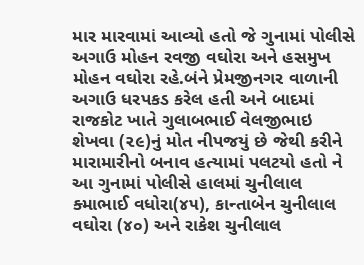માર મારવામાં આવ્યો હતો જે ગુનામાં પોલીસે અગાઉ મોહન રવજી વઘોરા અને હસમુખ મોહન વઘોરા રહે.બંને પ્રેમજીનગર વાળાની અગાઉ ધરપકડ કરેલ હતી અને બાદમાં રાજકોટ ખાતે ગુલાબભાઈ વેલજીભાઇ શેખવા (૨૯)નું મોત નીપજયું છે જેથી કરીને મારામારીનો બનાવ હત્યામાં પલટયો હતો ને આ ગુનામાં પોલીસે હાલમાં ચુનીલાલ ક્માભાઈ વધોરા(૪૫), કાન્તાબેન ચુનીલાલ વઘોરા (૪૦) અને રાકેશ ચુનીલાલ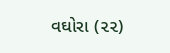વઘોરા (૨૨)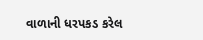વાળાની ધરપકડ કરેલ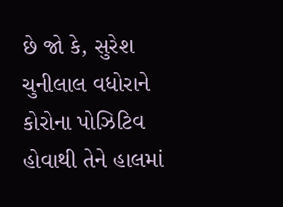છે જો કે, સુરેશ ચુનીલાલ વધોરાને કોરોના પોઝિટિવ હોવાથી તેને હાલમાં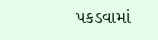પકડવામાં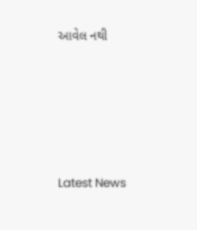આવેલ નથી






Latest News